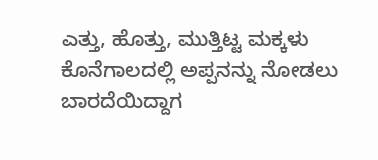ಎತ್ತು, ಹೊತ್ತು, ಮುತ್ತಿಟ್ಟ ಮಕ್ಕಳು ಕೊನೆಗಾಲದಲ್ಲಿ ಅಪ್ಪನನ್ನು ನೋಡಲು ಬಾರದೆಯಿದ್ದಾಗ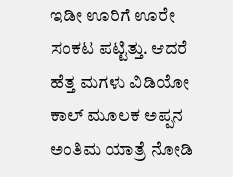ಇಡೀ ಊರಿಗೆ ಊರೇ ಸಂಕಟ ಪಟ್ಟಿತ್ತು. ಆದರೆ ಹೆತ್ತ ಮಗಳು ವಿಡಿಯೋ ಕಾಲ್ ಮೂಲಕ ಅಪ್ಪನ ಅಂತಿಮ ಯಾತ್ರೆ ನೋಡಿ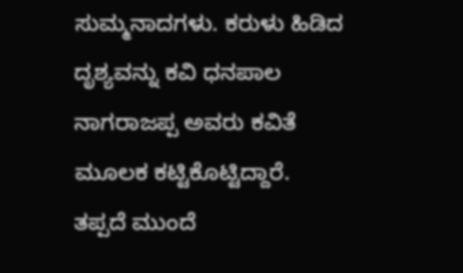ಸುಮ್ಮನಾದಗಳು. ಕರುಳು ಹಿಡಿದ ದೃಶ್ಯವನ್ನು ಕವಿ ಧನಪಾಲ ನಾಗರಾಜಪ್ಪ ಅವರು ಕವಿತೆ ಮೂಲಕ ಕಟ್ಟಿಕೊಟ್ಟಿದ್ದಾರೆ. ತಪ್ಪದೆ ಮುಂದೆ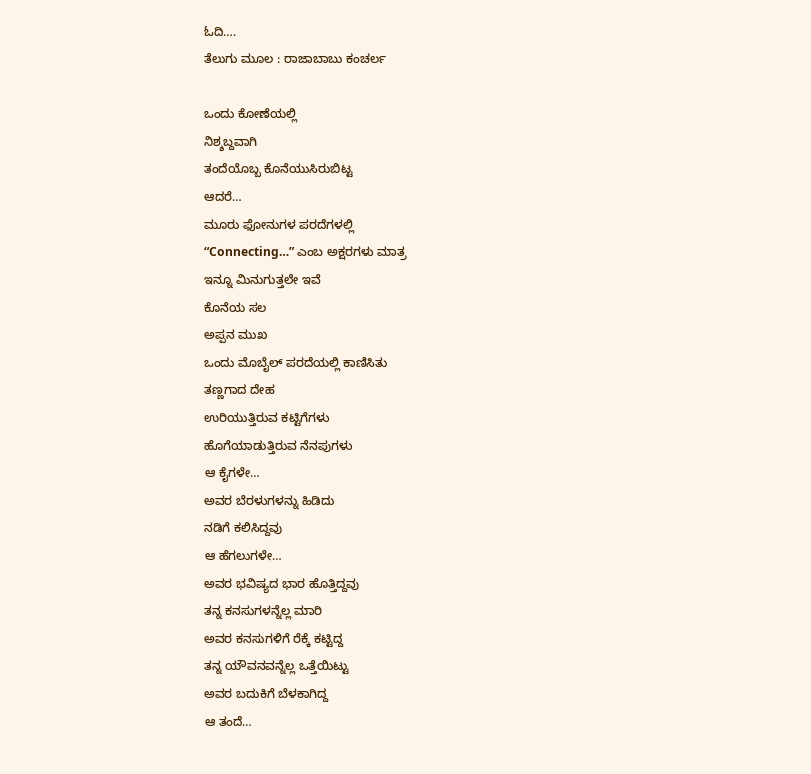ಓದಿ….
ತೆಲುಗು ಮೂಲ : ರಾಜಾಬಾಬು ಕಂಚರ್ಲ

ಒಂದು ಕೋಣೆಯಲ್ಲಿ
ನಿಶ್ಶಬ್ದವಾಗಿ
ತಂದೆಯೊಬ್ಬ ಕೊನೆಯುಸಿರುಬಿಟ್ಟ
ಆದರೆ…
ಮೂರು ಫೋನುಗಳ ಪರದೆಗಳಲ್ಲಿ
“Connecting…” ಎಂಬ ಅಕ್ಷರಗಳು ಮಾತ್ರ
ಇನ್ನೂ ಮಿನುಗುತ್ತಲೇ ಇವೆ
ಕೊನೆಯ ಸಲ
ಅಪ್ಪನ ಮುಖ
ಒಂದು ಮೊಬೈಲ್ ಪರದೆಯಲ್ಲಿ ಕಾಣಿಸಿತು
ತಣ್ಣಗಾದ ದೇಹ
ಉರಿಯುತ್ತಿರುವ ಕಟ್ಟಿಗೆಗಳು
ಹೊಗೆಯಾಡುತ್ತಿರುವ ನೆನಪುಗಳು
ಆ ಕೈಗಳೇ…
ಅವರ ಬೆರಳುಗಳನ್ನು ಹಿಡಿದು
ನಡಿಗೆ ಕಲಿಸಿದ್ದವು
ಆ ಹೆಗಲುಗಳೇ…
ಅವರ ಭವಿಷ್ಯದ ಭಾರ ಹೊತ್ತಿದ್ದವು
ತನ್ನ ಕನಸುಗಳನ್ನೆಲ್ಲ ಮಾರಿ
ಅವರ ಕನಸುಗಳಿಗೆ ರೆಕ್ಕೆ ಕಟ್ಟಿದ್ದ
ತನ್ನ ಯೌವನವನ್ನೆಲ್ಲ ಒತ್ತೆಯಿಟ್ಟು
ಅವರ ಬದುಕಿಗೆ ಬೆಳಕಾಗಿದ್ದ
ಆ ತಂದೆ…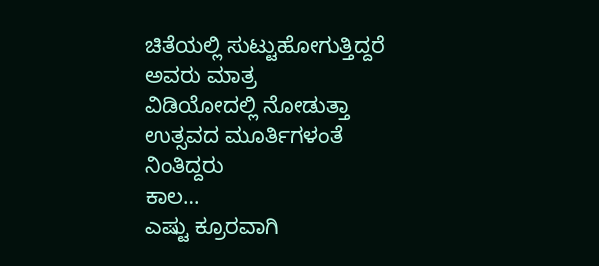ಚಿತೆಯಲ್ಲಿ ಸುಟ್ಟುಹೋಗುತ್ತಿದ್ದರೆ
ಅವರು ಮಾತ್ರ
ವಿಡಿಯೋದಲ್ಲಿ ನೋಡುತ್ತಾ
ಉತ್ಸವದ ಮೂರ್ತಿಗಳಂತೆ ನಿಂತಿದ್ದರು
ಕಾಲ…
ಎಷ್ಟು ಕ್ರೂರವಾಗಿ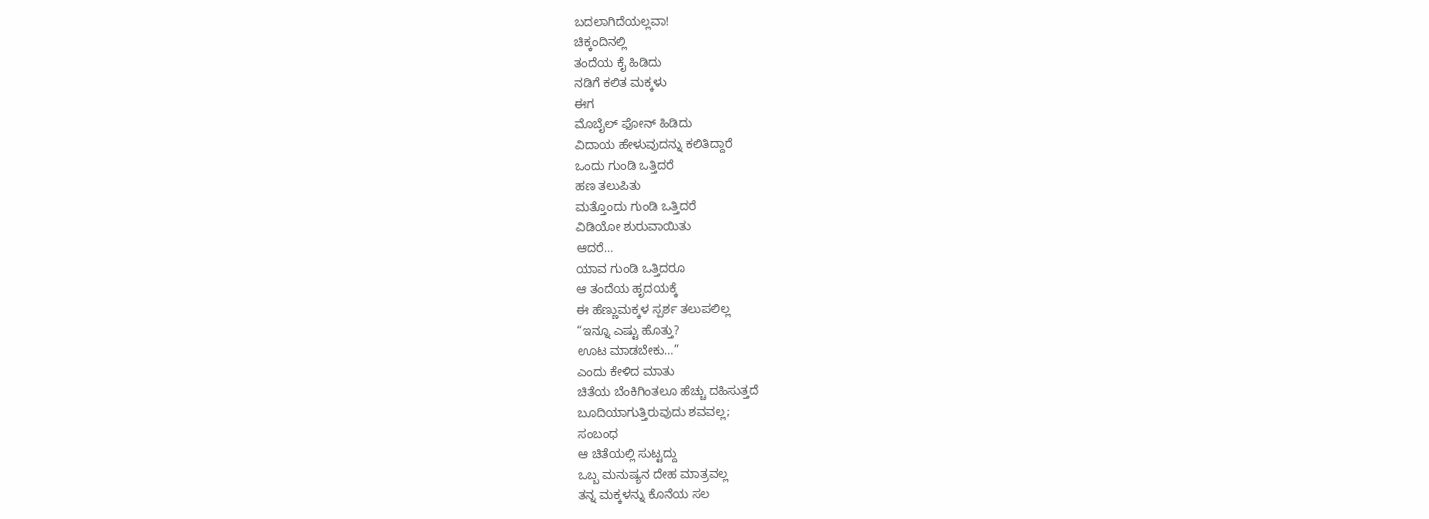ಬದಲಾಗಿದೆಯಲ್ಲವಾ!
ಚಿಕ್ಕಂದಿನಲ್ಲಿ
ತಂದೆಯ ಕೈ ಹಿಡಿದು
ನಡಿಗೆ ಕಲಿತ ಮಕ್ಕಳು
ಈಗ
ಮೊಬೈಲ್ ಫೋನ್ ಹಿಡಿದು
ವಿದಾಯ ಹೇಳುವುದನ್ನು ಕಲಿತಿದ್ದಾರೆ
ಒಂದು ಗುಂಡಿ ಒತ್ತಿದರೆ
ಹಣ ತಲುಪಿತು
ಮತ್ತೊಂದು ಗುಂಡಿ ಒತ್ತಿದರೆ
ವಿಡಿಯೋ ಶುರುವಾಯಿತು
ಆದರೆ…
ಯಾವ ಗುಂಡಿ ಒತ್ತಿದರೂ
ಆ ತಂದೆಯ ಹೃದಯಕ್ಕೆ
ಈ ಹೆಣ್ಣುಮಕ್ಕಳ ಸ್ಪರ್ಶ ತಲುಪಲಿಲ್ಲ
“ಇನ್ನೂ ಎಷ್ಟು ಹೊತ್ತು?
ಊಟ ಮಾಡಬೇಕು…”
ಎಂದು ಕೇಳಿದ ಮಾತು
ಚಿತೆಯ ಬೆಂಕಿಗಿಂತಲೂ ಹೆಚ್ಚು ದಹಿಸುತ್ತದೆ
ಬೂದಿಯಾಗುತ್ತಿರುವುದು ಶವವಲ್ಲ;
ಸಂಬಂಧ
ಆ ಚಿತೆಯಲ್ಲಿ ಸುಟ್ಟದ್ದು
ಒಬ್ಬ ಮನುಷ್ಯನ ದೇಹ ಮಾತ್ರವಲ್ಲ
ತನ್ನ ಮಕ್ಕಳನ್ನು ಕೊನೆಯ ಸಲ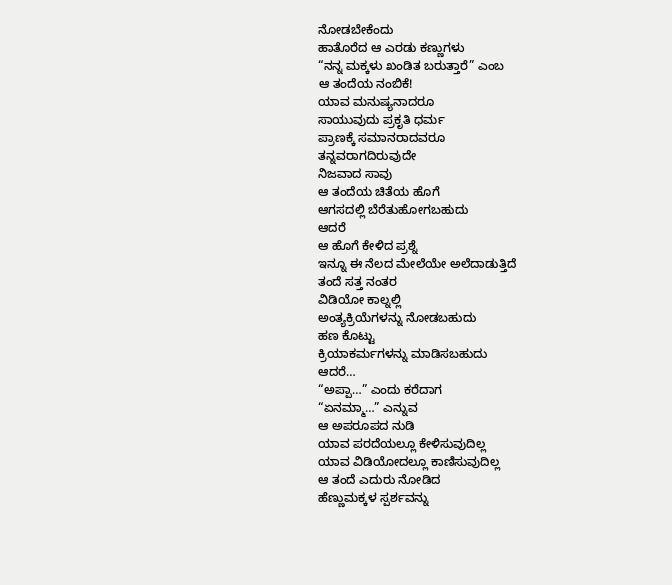ನೋಡಬೇಕೆಂದು
ಹಾತೊರೆದ ಆ ಎರಡು ಕಣ್ಣುಗಳು
“ನನ್ನ ಮಕ್ಕಳು ಖಂಡಿತ ಬರುತ್ತಾರೆ” ಎಂಬ
ಆ ತಂದೆಯ ನಂಬಿಕೆ!
ಯಾವ ಮನುಷ್ಯನಾದರೂ
ಸಾಯುವುದು ಪ್ರಕೃತಿ ಧರ್ಮ
ಪ್ರಾಣಕ್ಕೆ ಸಮಾನರಾದವರೂ
ತನ್ನವರಾಗದಿರುವುದೇ
ನಿಜವಾದ ಸಾವು
ಆ ತಂದೆಯ ಚಿತೆಯ ಹೊಗೆ
ಆಗಸದಲ್ಲಿ ಬೆರೆತುಹೋಗಬಹುದು
ಆದರೆ
ಆ ಹೊಗೆ ಕೇಳಿದ ಪ್ರಶ್ನೆ
ಇನ್ನೂ ಈ ನೆಲದ ಮೇಲೆಯೇ ಅಲೆದಾಡುತ್ತಿದೆ
ತಂದೆ ಸತ್ತ ನಂತರ
ವಿಡಿಯೋ ಕಾಲ್ನಲ್ಲಿ
ಅಂತ್ಯಕ್ರಿಯೆಗಳನ್ನು ನೋಡಬಹುದು
ಹಣ ಕೊಟ್ಟು
ಕ್ರಿಯಾಕರ್ಮಗಳನ್ನು ಮಾಡಿಸಬಹುದು
ಆದರೆ…
“ಅಪ್ಪಾ…” ಎಂದು ಕರೆದಾಗ
“ಏನಮ್ಮಾ…” ಎನ್ನುವ
ಆ ಅಪರೂಪದ ನುಡಿ
ಯಾವ ಪರದೆಯಲ್ಲೂ ಕೇಳಿಸುವುದಿಲ್ಲ
ಯಾವ ವಿಡಿಯೋದಲ್ಲೂ ಕಾಣಿಸುವುದಿಲ್ಲ
ಆ ತಂದೆ ಎದುರು ನೋಡಿದ
ಹೆಣ್ಣುಮಕ್ಕಳ ಸ್ಪರ್ಶವನ್ನು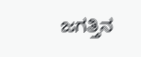ಜಗತ್ತಿನ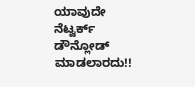ಯಾವುದೇ ನೆಟ್ವರ್ಕ್
ಡೌನ್ಲೋಡ್ ಮಾಡಲಾರದು!!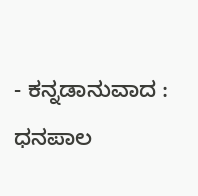- ಕನ್ನಡಾನುವಾದ : ಧನಪಾಲ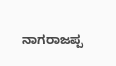ನಾಗರಾಜಪ್ಪ